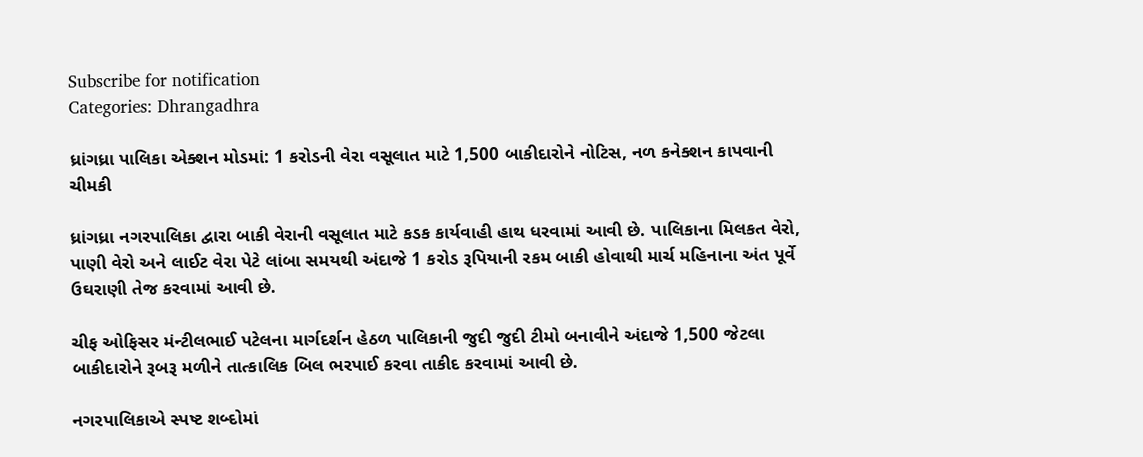Subscribe for notification
Categories: Dhrangadhra

ધ્રાંગધ્રા પાલિકા એક્શન મોડમાં: 1 કરોડની વેરા વસૂલાત માટે 1,500 બાકીદારોને નોટિસ, નળ કનેક્શન કાપવાની ચીમકી

ધ્રાંગધ્રા નગરપાલિકા દ્વારા બાકી વેરાની વસૂલાત માટે કડક કાર્યવાહી હાથ ધરવામાં આવી છે. પાલિકાના મિલકત વેરો, પાણી વેરો અને લાઈટ વેરા પેટે લાંબા સમયથી અંદાજે 1 કરોડ રૂપિયાની રકમ બાકી હોવાથી માર્ચ મહિનાના અંત પૂર્વે ઉઘરાણી તેજ કરવામાં આવી છે.

ચીફ ઓફિસર મંન્ટીલભાઈ પટેલના માર્ગદર્શન હેઠળ પાલિકાની જુદી જુદી ટીમો બનાવીને અંદાજે 1,500 જેટલા બાકીદારોને રૂબરૂ મળીને તાત્કાલિક બિલ ભરપાઈ કરવા તાકીદ કરવામાં આવી છે.

નગરપાલિકાએ સ્પષ્ટ શબ્દોમાં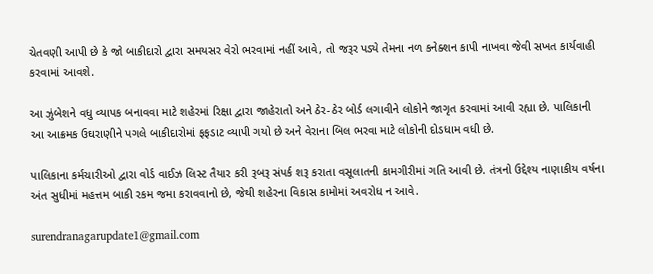ચેતવણી આપી છે કે જો બાકીદારો દ્વારા સમયસર વેરો ભરવામાં નહીં આવે, તો જરૂર પડ્યે તેમના નળ કનેક્શન કાપી નાખવા જેવી સખત કાર્યવાહી કરવામાં આવશે.

આ ઝુંબેશને વધુ વ્યાપક બનાવવા માટે શહેરમાં રિક્ષા દ્વારા જાહેરાતો અને ઠેર-ઠેર બોર્ડ લગાવીને લોકોને જાગૃત કરવામાં આવી રહ્યા છે. પાલિકાની આ આક્રમક ઉઘરાણીને પગલે બાકીદારોમાં ફફડાટ વ્યાપી ગયો છે અને વેરાના બિલ ભરવા માટે લોકોની દોડધામ વધી છે.

પાલિકાના કર્મચારીઓ દ્વારા વોર્ડ વાઈઝ લિસ્ટ તૈયાર કરી રૂબરૂ સંપર્ક શરૂ કરાતા વસૂલાતની કામગીરીમાં ગતિ આવી છે. તંત્રનો ઉદ્દેશ્ય નાણાકીય વર્ષના અંત સુધીમાં મહત્તમ બાકી રકમ જમા કરાવવાનો છે, જેથી શહેરના વિકાસ કામોમાં અવરોધ ન આવે.

surendranagarupdate1@gmail.com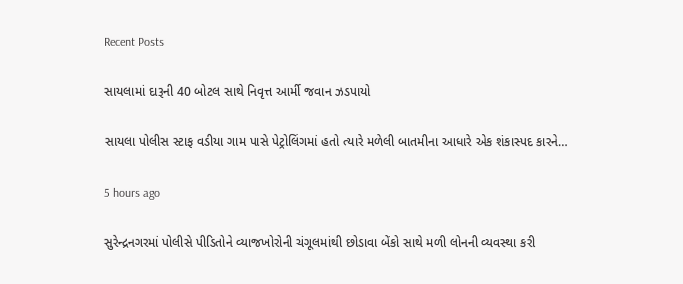Recent Posts

સાયલામાં દારૂની 40 બોટલ સાથે નિવૃત્ત આર્મી જવાન ઝડપાયો

સાયલા પોલીસ સ્ટાફ વડીયા ગામ પાસે પેટ્રોલિંગમાં હતો ત્યારે મળેલી બાતમીના આધારે એક શંકાસ્પદ કારને…

5 hours ago

સુરેન્દ્રનગરમાં પોલીસે પીડિતોને વ્યાજખોરોની ચંગૂલમાંથી છોડાવા બેંકો સાથે મળી લોનની વ્યવસ્થા કરી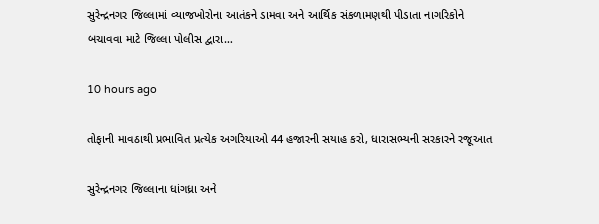સુરેન્દ્રનગર જિલ્લામાં વ્યાજખોરોના આતંકને ડામવા અને આર્થિક સંકળામણથી પીડાતા નાગરિકોને બચાવવા માટે જિલ્લા પોલીસ દ્વારા…

10 hours ago

તોફાની માવઠાથી પ્રભાવિત પ્રત્યેક અગરિયાઓ 44 હજારની સયાહ કરો, ધારાસભ્યની સરકારને રજૂઆત

સુરેન્દ્રનગર જિલ્લાના ધાંગધ્રા અને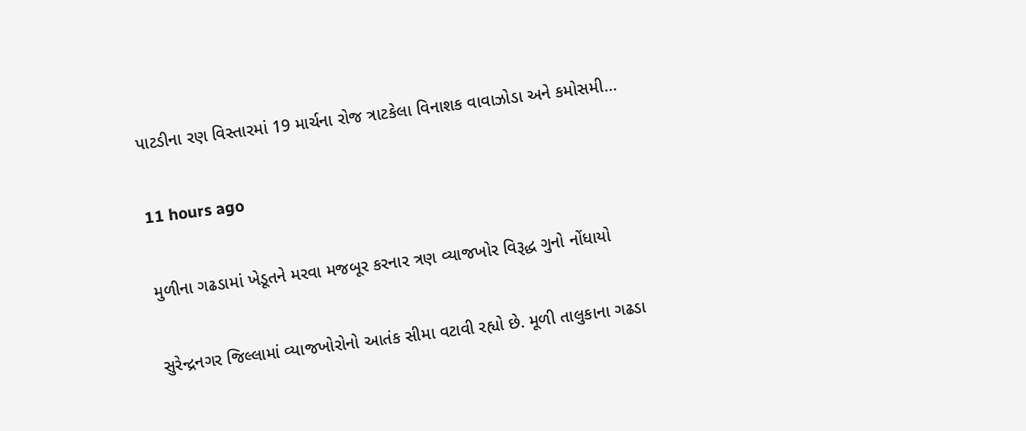પાટડીના રણ વિસ્તારમાં 19 માર્ચના રોજ ત્રાટકેલા વિનાશક વાવાઝોડા અને કમોસમી…

11 hours ago

મુળીના ગઢડામાં ખેડૂતને મરવા મજબૂર કરનાર ત્રણ વ્યાજખોર વિરૂદ્ધ ગુનો નોંધાયો

સુરેન્દ્રનગર જિલ્લામાં વ્યાજખોરોનો આતંક સીમા વટાવી રહ્યો છે. મૂળી તાલુકાના ગઢડા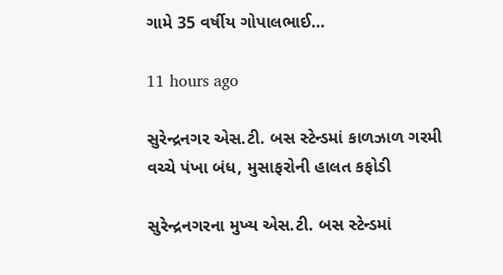ગામે 35 વર્ષીય ગોપાલભાઈ…

11 hours ago

સુરેન્દ્રનગર એસ.ટી. બસ સ્ટેન્ડમાં કાળઝાળ ગરમી વચ્ચે પંખા બંધ, મુસાફરોની હાલત કફોડી

સુરેન્દ્રનગરના મુખ્ય એસ.ટી. બસ સ્ટેન્ડમાં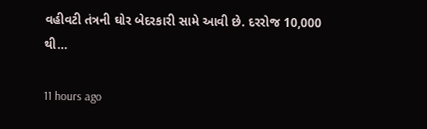વહીવટી તંત્રની ઘોર બેદરકારી સામે આવી છે. દરરોજ 10,000 થી…

11 hours ago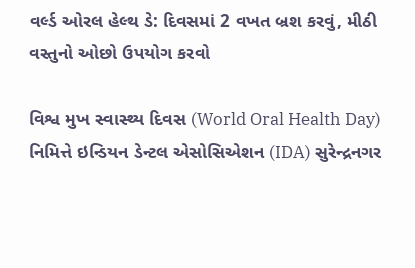વર્લ્ડ ઓરલ હેલ્થ ડે: દિવસમાં 2 વખત બ્રશ કરવું, મીઠી વસ્તુનો ઓછો ઉપયોગ કરવો

વિશ્વ મુખ સ્વાસ્થ્ય દિવસ (World Oral Health Day) નિમિત્તે ઇન્ડિયન ડેન્ટલ એસોસિએશન (IDA) સુરેન્દ્રનગર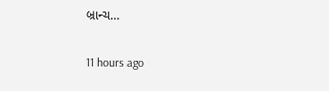બ્રાન્ચ…

11 hours ago